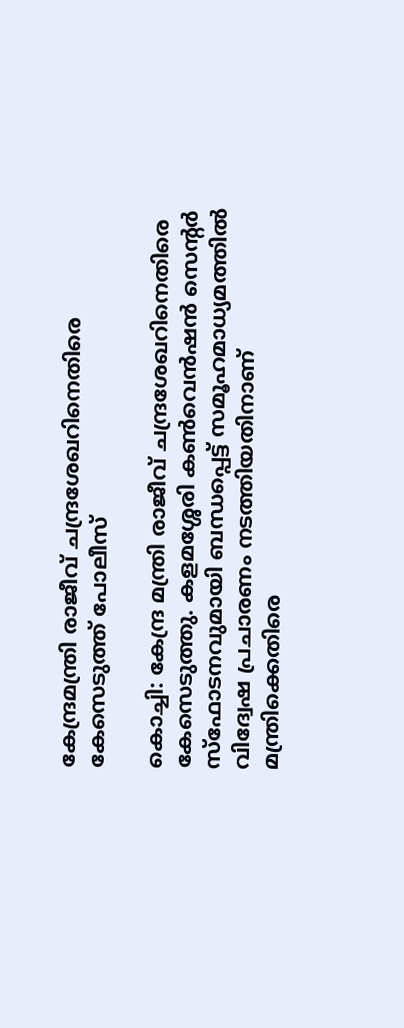കേന്ദ്രമന്ത്രി രാജീവ് ചന്ദ്രശേഖറിനെതിരെ കേസെടുത്ത് പോലീസ്

കൊച്ചി: കേന്ദ്ര മന്ത്രി രാജീവ് ചന്ദ്രശേഖറിനെതിരെ കേസെടുത്തു. കളമശ്ശേരി കൺവെൻഷൻ സെന്റർ സ്ഫോടനവുമായി ബന്ധപ്പെട്ട് സമൂഹമാധ്യമത്തിൽ വിദ്വേഷ പ്രചാരണം നടത്തിയതിനാണ് മന്ത്രിക്കെതിരെ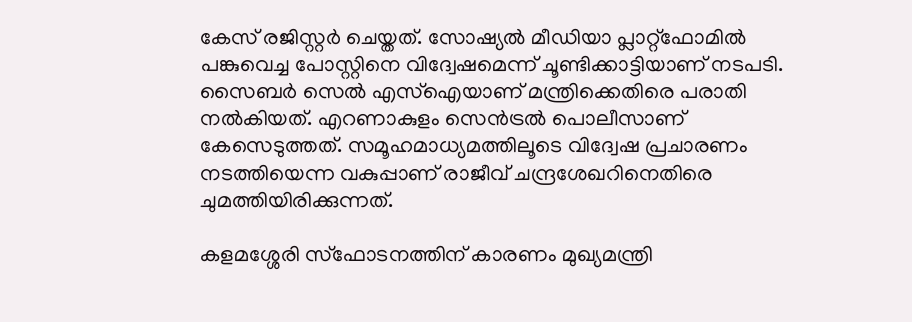കേസ് രജിസ്റ്റർ ചെയ്തത്. സോഷ്യൽ മീഡിയാ പ്ലാറ്റ്‌ഫോമിൽ പങ്കുവെച്ച പോസ്റ്റിനെ വിദ്വേഷമെന്ന് ചൂണ്ടിക്കാട്ടിയാണ് നടപടി. സൈബർ സെൽ എസ്ഐയാണ് മന്ത്രിക്കെതിരെ പരാതി നൽകിയത്. എറണാകുളം സെൻട്രൽ പൊലീസാണ് കേസെടുത്തത്. സമൂഹമാധ്യമത്തിലൂടെ വിദ്വേഷ പ്രചാരണം നടത്തിയെന്ന വകുപ്പാണ് രാജീവ് ചന്ദ്രശേഖറിനെതിരെ ചുമത്തിയിരിക്കുന്നത്.

കളമശ്ശേരി സ്‌ഫോടനത്തിന് കാരണം മുഖ്യമന്ത്രി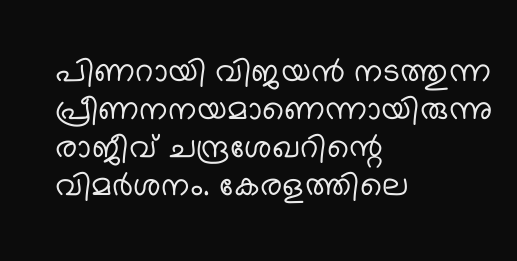പിണറായി വിജയൻ നടത്തുന്ന പ്രീണനനയമാണെന്നായിരുന്നു രാജീവ് ചന്ദ്രശേഖറിന്റെ വിമർശനം. കേരളത്തിലെ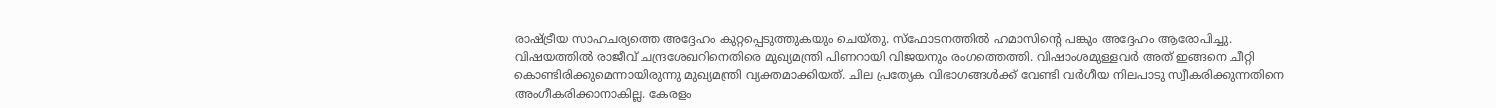രാഷ്ട്രീയ സാഹചര്യത്തെ അദ്ദേഹം കുറ്റപ്പെടുത്തുകയും ചെയ്തു. സ്ഫോടനത്തിൽ ഹമാസിന്റെ പങ്കും അദ്ദേഹം ആരോപിച്ചു. വിഷയത്തിൽ രാജീവ് ചന്ദ്രശേഖറിനെതിരെ മുഖ്യമന്ത്രി പിണറായി വിജയനും രംഗത്തെത്തി. വിഷാംശമുള്ളവർ അത് ഇങ്ങനെ ചീറ്റി കൊണ്ടിരിക്കുമെന്നായിരുന്നു മുഖ്യമന്ത്രി വ്യക്തമാക്കിയത്. ചില പ്രത്യേക വിഭാഗങ്ങൾക്ക് വേണ്ടി വർഗീയ നിലപാടു സ്വീകരിക്കുന്നതിനെ അംഗീകരിക്കാനാകില്ല. കേരളം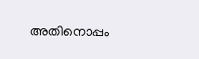അതിനൊപ്പം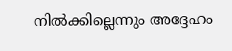നിൽക്കില്ലെന്നും അദ്ദേഹം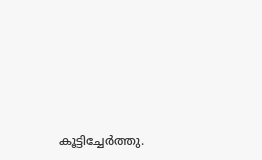കൂട്ടിച്ചേർത്തു.